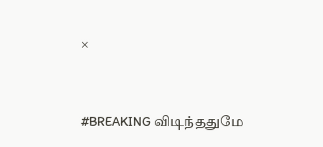×


#BREAKING விடிந்ததுமே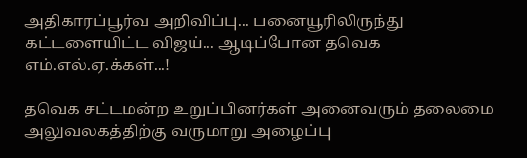அதிகாரப்பூர்வ அறிவிப்பு... பனையூரிலிருந்து கட்டளையிட்ட விஜய்... ஆடிப்போன தவெக எம்.எல்.ஏ.க்கள்...!

தவெக சட்டமன்ற உறுப்பினர்கள் அனைவரும் தலைமை அலுவலகத்திற்கு வருமாறு அழைப்பு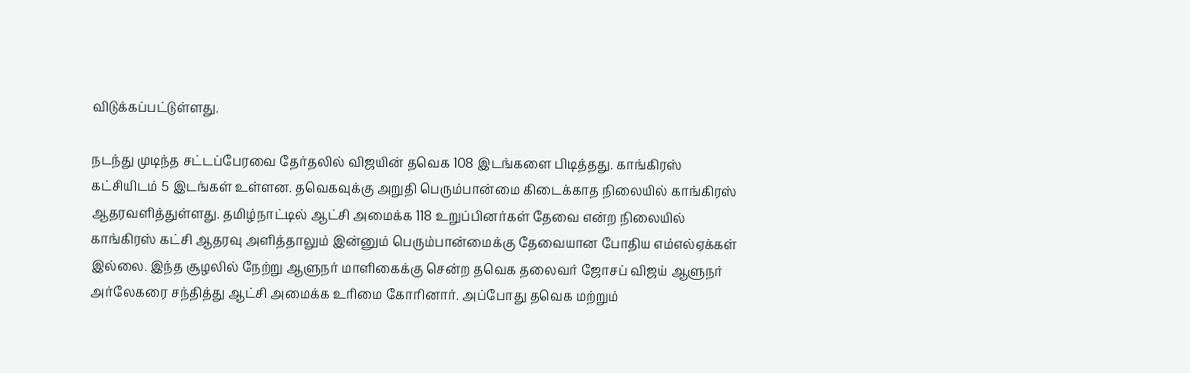விடுக்கப்பட்டுள்ளது.

நடந்து முடிந்த சட்டப்பேரவை தேர்தலில் விஜயின் தவெக 108 இடங்களை பிடித்தது. காங்கிரஸ் கட்சியிடம் 5 இடங்கள் உள்ளன. தவெகவுக்கு அறுதி பெரும்பான்மை கிடைக்காத நிலையில் காங்கிரஸ் ஆதரவளித்துள்ளது. தமிழ்நாட்டில் ஆட்சி அமைக்க 118 உறுப்பினர்கள் தேவை என்ற நிலையில் காங்கிரஸ் கட்சி ஆதரவு அளித்தாலும் இன்னும் பெரும்பான்மைக்கு தேவையான போதிய எம்எல்ஏக்கள் இல்லை. இந்த சூழலில் நேற்று ஆளுநர் மாளிகைக்கு சென்ற தவெக தலைவர் ஜோசப் விஜய் ஆளுநர் அர்லேகரை சந்தித்து ஆட்சி அமைக்க உரிமை கோரினார். அப்போது தவெக மற்றும்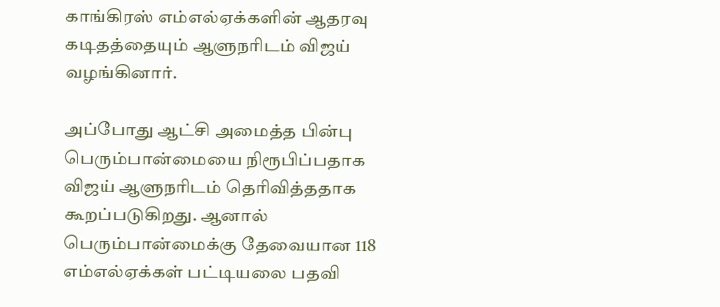காங்கிரஸ் எம்எல்ஏக்களின் ஆதரவு கடிதத்தையும் ஆளுநரிடம் விஜய் வழங்கினார்.

அப்போது ஆட்சி அமைத்த பின்பு பெரும்பான்மையை நிரூபிப்பதாக விஜய் ஆளுநரிடம் தெரிவித்ததாக கூறப்படுகிறது. ஆனால் பெரும்பான்மைக்கு தேவையான 118 எம்எல்ஏக்கள் பட்டியலை பதவி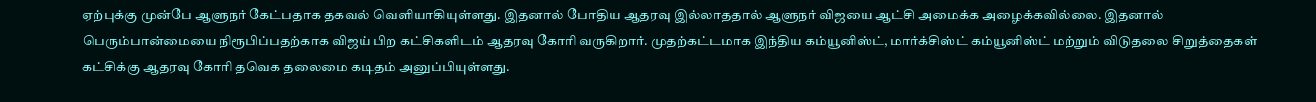ஏற்புக்கு முன்பே ஆளுநர் கேட்பதாக தகவல் வெளியாகியுள்ளது. இதனால் போதிய ஆதரவு இல்லாததால் ஆளுநர் விஜயை ஆட்சி அமைக்க அழைக்கவில்லை. இதனால் பெரும்பான்மையை நிரூபிப்பதற்காக விஜய் பிற கட்சிகளிடம் ஆதரவு கோரி வருகிறார். முதற்கட்டமாக இந்திய கம்யூனிஸ்ட், மார்க்சிஸ்ட் கம்யூனிஸ்ட் மற்றும் விடுதலை சிறுத்தைகள் கட்சிக்கு ஆதரவு கோரி தவெக தலைமை கடிதம் அனுப்பியுள்ளது.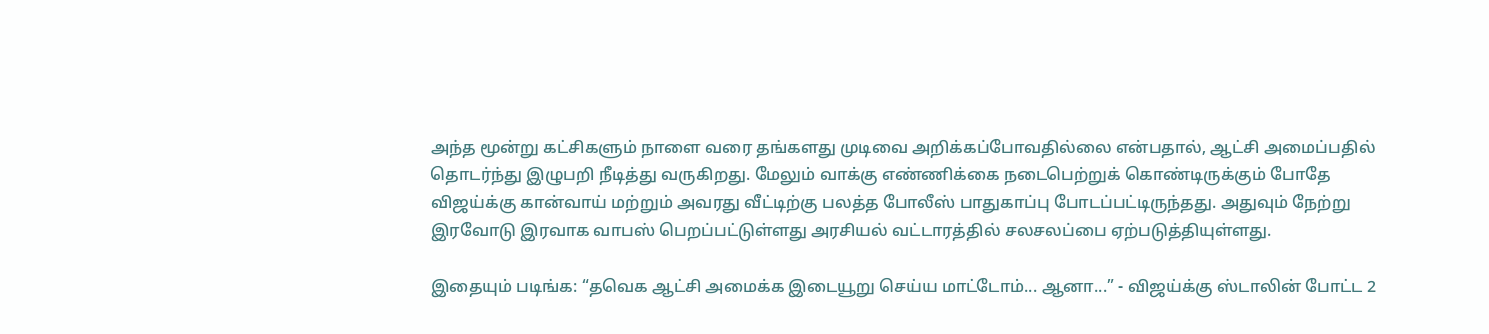அந்த மூன்று கட்சிகளும் நாளை வரை தங்களது முடிவை அறிக்கப்போவதில்லை என்பதால், ஆட்சி அமைப்பதில் தொடர்ந்து இழுபறி நீடித்து வருகிறது. மேலும் வாக்கு எண்ணிக்கை நடைபெற்றுக் கொண்டிருக்கும் போதே விஜய்க்கு கான்வாய் மற்றும் அவரது வீட்டிற்கு பலத்த போலீஸ் பாதுகாப்பு போடப்பட்டிருந்தது. அதுவும் நேற்று இரவோடு இரவாக வாபஸ் பெறப்பட்டுள்ளது அரசியல் வட்டாரத்தில் சலசலப்பை ஏற்படுத்தியுள்ளது.

இதையும் படிங்க: “தவெக ஆட்சி அமைக்க இடையூறு செய்ய மாட்டோம்... ஆனா...” - விஜய்க்கு ஸ்டாலின் போட்ட 2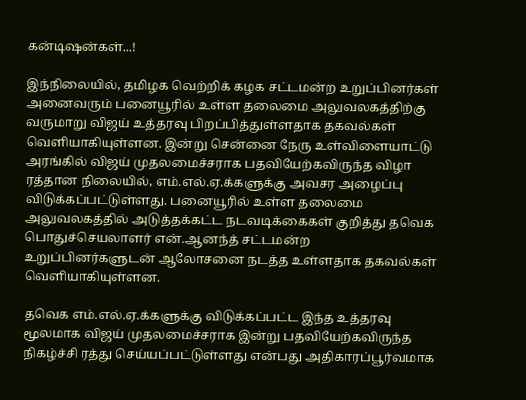கன்டிஷன்கள்...!

இந்நிலையில், தமிழக வெற்றிக் கழக சட்டமன்ற உறுப்பினர்கள் அனைவரும் பனையூரில் உள்ள தலைமை அலுவலகத்திற்கு வருமாறு விஜய் உத்தரவு பிறப்பித்துள்ளதாக தகவல்கள் வெளியாகியுள்ளன. இன்று சென்னை நேரு உள்விளையாட்டு அரங்கில் விஜய் முதலமைச்சராக பதவியேற்கவிருந்த விழா ரத்தான நிலையில், எம்.எல்.ஏ.க்களுக்கு அவசர அழைப்பு விடுக்கப்பட்டுள்ளது. பனையூரில் உள்ள தலைமை அலுவலகத்தில் அடுத்தக்கட்ட நடவடிக்கைகள் குறித்து தவெக பொதுச்செயலாளர் என்.ஆனந்த் சட்டமன்ற உறுப்பினர்களுடன் ஆலோசனை நடத்த உள்ளதாக தகவல்கள் வெளியாகியுள்ளன.

தவெக எம்.எல்.ஏ.க்களுக்கு விடுக்கப்பட்ட இந்த உத்தரவு மூலமாக விஜய் முதலமைச்சராக இன்று பதவியேற்கவிருந்த நிகழ்ச்சி ரத்து செய்யப்பட்டுள்ளது என்பது அதிகாரப்பூர்வமாக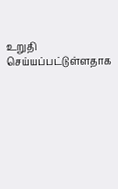உறுதி செய்யப்பட்டுள்ளதாக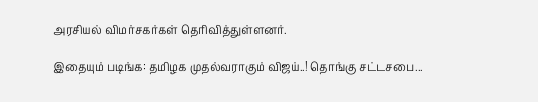அரசியல் விமர்சகர்கள் தெரிவித்துள்ளனர்.

இதையும் படிங்க: தமிழக முதல்வராகும் விஜய்..! தொங்கு சட்டசபை...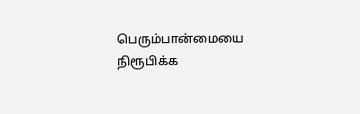பெரும்பான்மையை நிரூபிக்க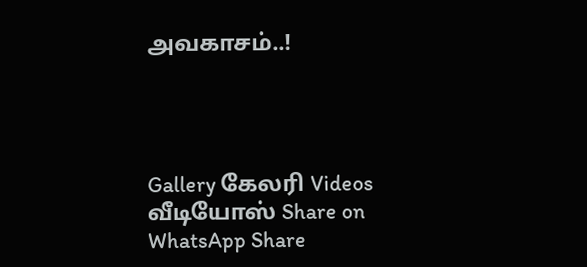அவகாசம்..!




Gallery கேலரி Videos வீடியோஸ் Share on WhatsApp Share